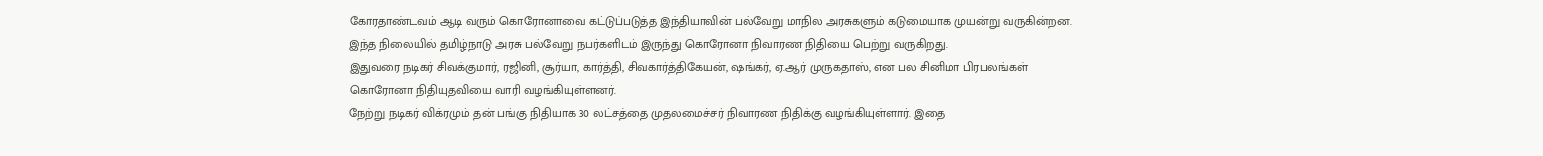கோரதாண்டவம் ஆடி வரும் கொரோனாவை கட்டுப்படுத்த இந்தியாவின் பல்வேறு மாநில அரசுகளும் கடுமையாக முயன்று வருகின்றன. இந்த நிலையில் தமிழ்நாடு அரசு பல்வேறு நபர்களிடம் இருந்து கொரோனா நிவாரண நிதியை பெற்று வருகிறது.
இதுவரை நடிகர் சிவக்குமார், ரஜினி, சூர்யா, கார்த்தி, சிவகார்த்திகேயன், ஷங்கர், ஏ.ஆர் முருகதாஸ், என பல சினிமா பிரபலங்கள் கொரோனா நிதியுதவியை வாரி வழங்கியுள்ளனர்.
நேற்று நடிகர் விக்ரமும் தன் பங்கு நிதியாக 30 லட்சத்தை முதலமைச்சர் நிவாரண நிதிக்கு வழங்கியுள்ளார். இதை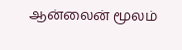ஆன்லைன் மூலம்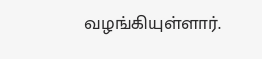வழங்கியுள்ளார்.